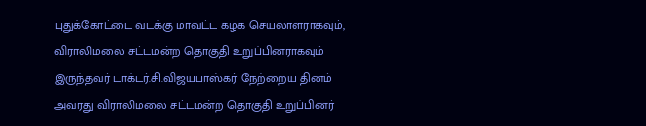புதுக்கோட்டை வடக்கு மாவட்ட கழக செயலாளராகவும், விராலிமலை சட்டமன்ற தொகுதி உறுப்பினராகவும் இருந்தவர் டாக்டர்.சி.விஜயபாஸ்கர் நேற்றைய தினம் அவரது விராலிமலை சட்டமன்ற தொகுதி உறுப்பினர்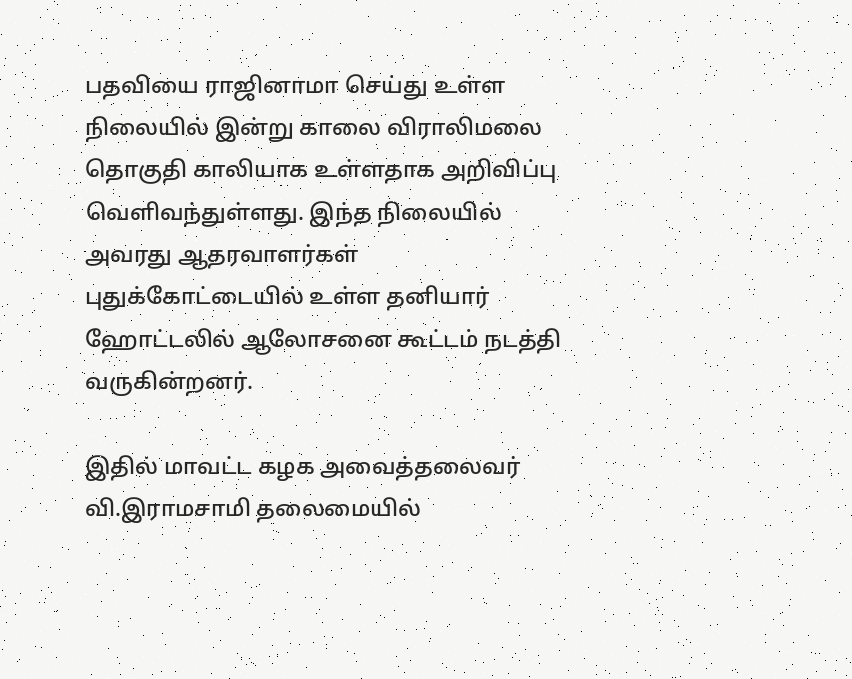பதவியை ராஜினாமா செய்து உள்ள நிலையில் இன்று காலை விராலிமலை தொகுதி காலியாக உள்ளதாக அறிவிப்பு வெளிவந்துள்ளது. இந்த நிலையில் அவரது ஆதரவாளர்கள் புதுக்கோட்டையில் உள்ள தனியார் ஹோட்டலில் ஆலோசனை கூட்டம் நடத்தி வருகின்றனர்.

இதில் மாவட்ட கழக அவைத்தலைவர் வி.இராமசாமி தலைமையில்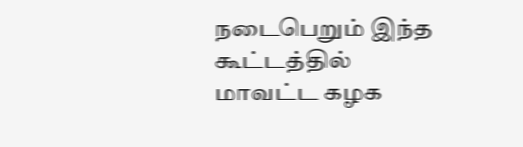நடைபெறும் இந்த கூட்டத்தில் மாவட்ட கழக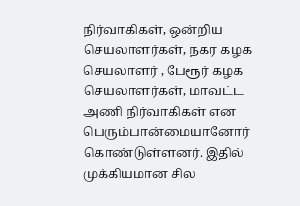நிர்வாகிகள், ஒன்றிய செயலாளர்கள், நகர கழக செயலாளர் , பேரூர் கழக செயலாளர்கள், மாவட்ட அணி நிர்வாகிகள் என பெரும்பான்மையானோர் கொண்டுள்ளனர். இதில் முக்கியமான சில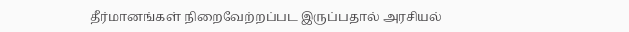தீர்மானங்கள் நிறைவேற்றப்பட இருப்பதால் அரசியல்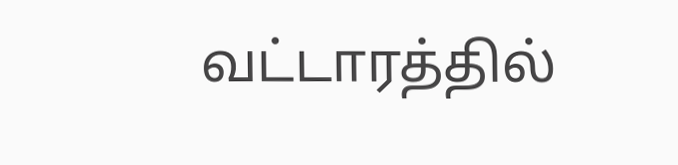வட்டாரத்தில்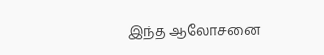இந்த ஆலோசனை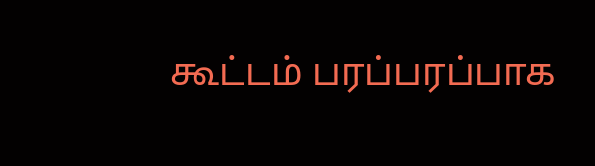கூட்டம் பரப்பரப்பாக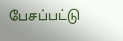பேசப்பட்டு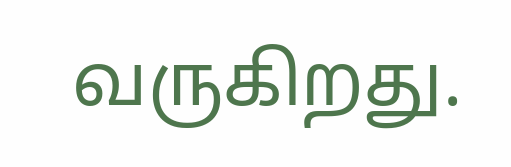வருகிறது.